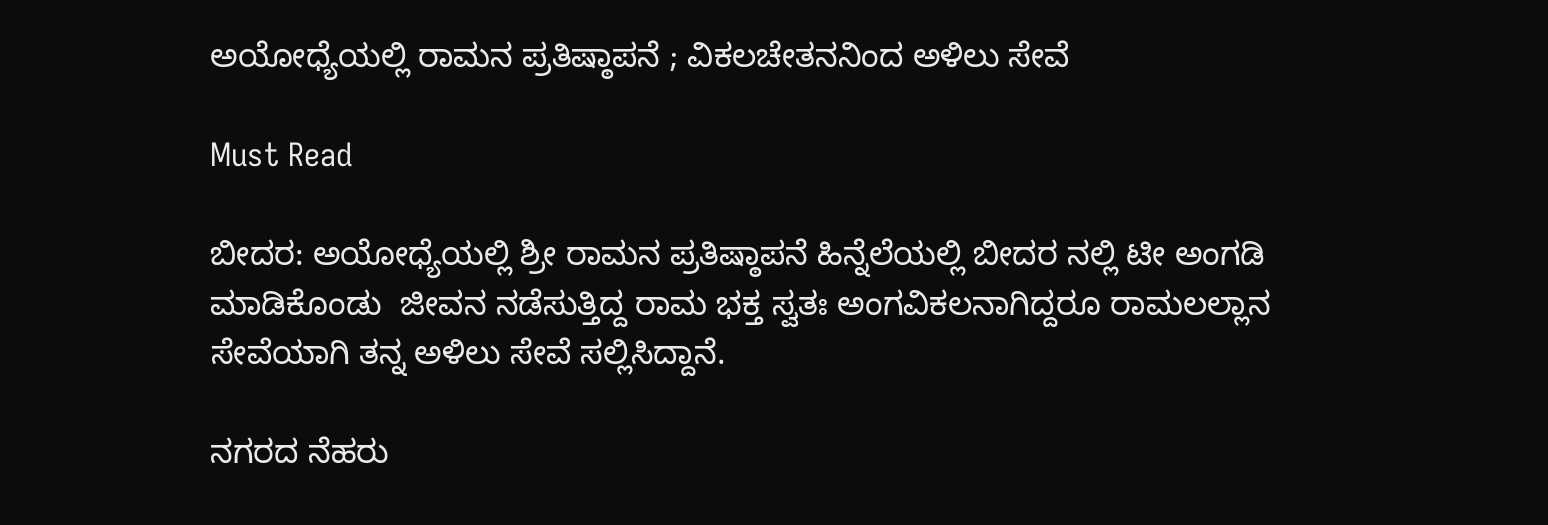ಅಯೋಧ್ಯೆಯಲ್ಲಿ ರಾಮನ ಪ್ರತಿಷ್ಠಾಪನೆ ; ವಿಕಲಚೇತನನಿಂದ ಅಳಿಲು ಸೇವೆ

Must Read

ಬೀದರ: ಅಯೋಧ್ಯೆಯಲ್ಲಿ ಶ್ರೀ ರಾಮನ ಪ್ರತಿಷ್ಠಾಪನೆ ಹಿನ್ನೆಲೆಯಲ್ಲಿ ಬೀದರ ನಲ್ಲಿ ಟೀ ಅಂಗಡಿ ಮಾಡಿಕೊಂಡು  ಜೀವನ ನಡೆಸುತ್ತಿದ್ದ ರಾಮ ಭಕ್ತ ಸ್ವತಃ ಅಂಗವಿಕಲನಾಗಿದ್ದರೂ ರಾಮಲಲ್ಲಾನ ಸೇವೆಯಾಗಿ ತನ್ನ ಅಳಿಲು ಸೇವೆ ಸಲ್ಲಿಸಿದ್ದಾನೆ.

ನಗರದ ನೆಹರು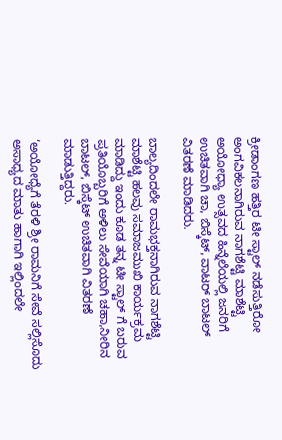ಕ್ರೀಡಾಂಗಣ ಹತ್ತಿರ ಟೀ ಸ್ಟಾಲ್ ನಡೆಸುತ್ತಿರೋ ಅಂಗವಿಕಲನಾಗಿರುವ ನಾಗಶೆಟ್ಟಿ ಮಾಶೆಟ್ಟಿ ಅಯೋಧ್ಯಾ ಉತ್ಸವದ ಹಿನ್ನೆಲೆಯಲ್ಲಿ ಜನರಿಗೆ ಉಚಿತವಾಗಿ ಚಾ, ಬಿಸ್ಕೆಟ್, ವಾಟರ್ ಬಾಟಲ್ ವಿತರಣೆ ಮಾಡಿದರು.

ಬಾಲ್ಯದಿಂದಲೇ ರಾಮಭಕ್ತನಾಗಿರುವ ನಾಗಶೆಟ್ಟಿ ಮಾಶೆಟ್ಟಿ ಹಲವು ಸಮಾಜಮುಖಿ ಕಾರ್ಯಕ್ರಮ ಮಾಡಿದ್ದು ಇಂದು ಕೂಡ ತನ್ನ ಟೀ ಸ್ಟಾಲ್ ಗೆ ಬರುವ ಪ್ರತಿಯೊಬ್ಬರಿಗೆ ಅಳಿಲು ಸೇವೆಯಾಗಿ ಚಹಾ,ನೀರಿನ ಬಾಟಲ್, ಬಿಸ್ಕೆಟ್ ಉಚಿತವಾಗಿ ವಿತರಣೆ ಮಾಡುತ್ತಿದ್ದರು.

‘ಅಯೋಧ್ಯೆಗೆ ತೆರಳಿ ಶ್ರೀ ರಾಮನಿಗೆ ಸೇವೆ ಸಲ್ಲಿಸೊದು ಅಸಾಧ್ಯದ ಮಾತು ಹಾಗಾಗಿ ಇಲ್ಲಿಂದಲೇ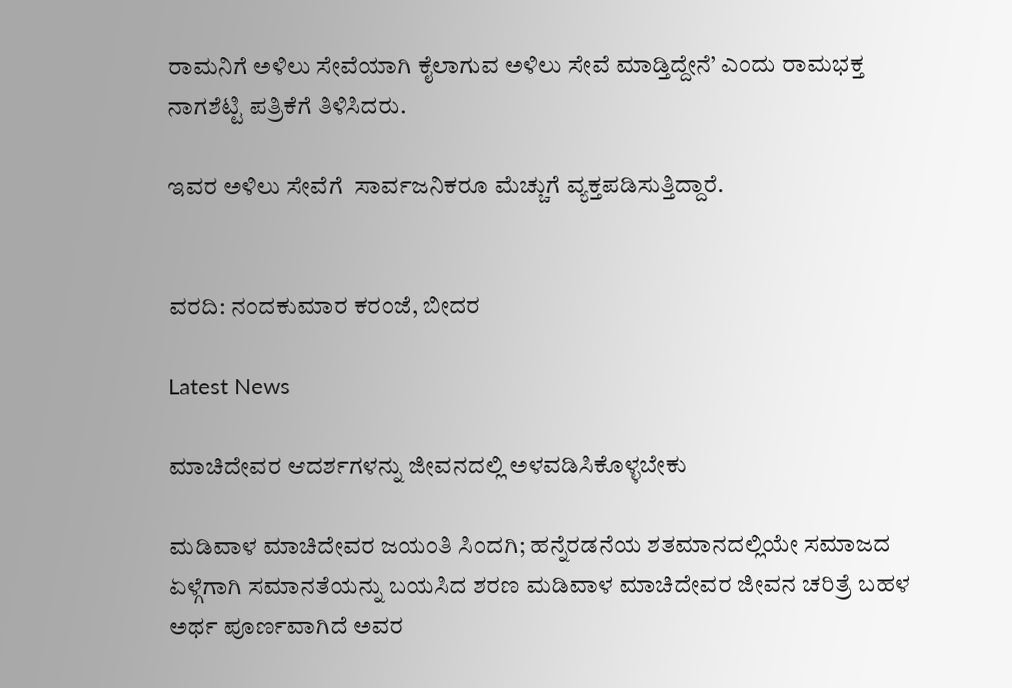ರಾಮನಿಗೆ ಅಳಿಲು ಸೇವೆಯಾಗಿ ಕೈಲಾಗುವ ಅಳಿಲು ಸೇವೆ ಮಾಡ್ತಿದ್ದೇನೆ’ ಎಂದು ರಾಮಭಕ್ತ ನಾಗಶೆಟ್ಟಿ ಪತ್ರಿಕೆಗೆ ತಿಳಿಸಿದರು.

ಇವರ ಅಳಿಲು ಸೇವೆಗೆ  ಸಾರ್ವಜನಿಕರೂ ‌ಮೆಚ್ಚುಗೆ ವ್ಯಕ್ತಪಡಿಸುತ್ತಿದ್ದಾರೆ.


ವರದಿ: ನಂದಕುಮಾರ ಕರಂಜೆ, ಬೀದರ

Latest News

ಮಾಚಿದೇವರ ಆದರ್ಶಗಳನ್ನು ಜೀವನದಲ್ಲಿ ಅಳವಡಿಸಿಕೊಳ್ಳಬೇಕು

ಮಡಿವಾಳ ಮಾಚಿದೇವರ ಜಯಂತಿ ಸಿಂದಗಿ; ಹನ್ನೆರಡನೆಯ ಶತಮಾನದಲ್ಲಿಯೇ ಸಮಾಜದ ಏಳ್ಗೆಗಾಗಿ ಸಮಾನತೆಯನ್ನು ಬಯಸಿದ ಶರಣ ಮಡಿವಾಳ ಮಾಚಿದೇವರ ಜೀವನ ಚರಿತ್ರೆ ಬಹಳ ಅರ್ಥ ಪೂರ್ಣವಾಗಿದೆ ಅವರ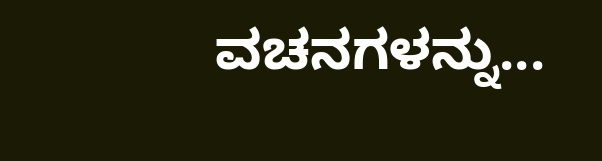ವಚನಗಳನ್ನು...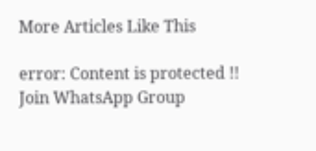More Articles Like This

error: Content is protected !!
Join WhatsApp Group